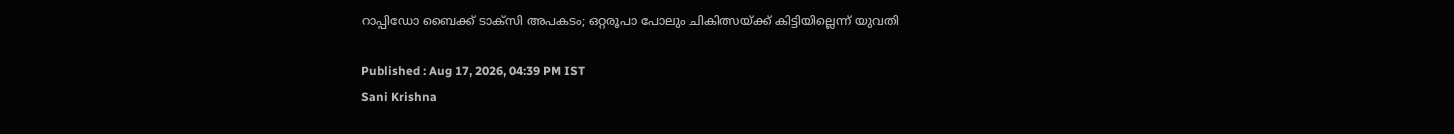റാപ്പിഡോ ബൈക്ക് ടാക്സി അപകടം; ഒറ്റരൂപാ പോലും ചികിത്സയ്ക്ക് കിട്ടിയില്ലെന്ന് യുവതി

Published : Aug 17, 2026, 04:39 PM IST
Sani Krishna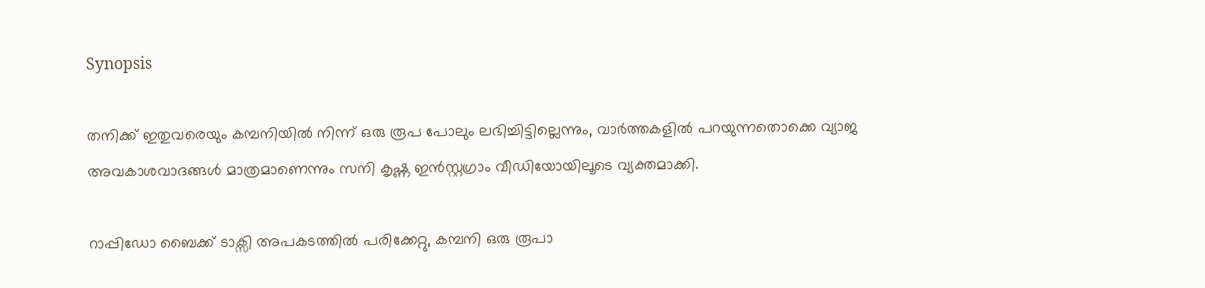Synopsis

തനിക്ക് ഇതുവരെയും കമ്പനിയിൽ നിന്ന് ഒരു രൂപ പോലും ലഭിച്ചിട്ടില്ലെന്നും, വാർത്തകളിൽ പറയുന്നതൊക്കെ വ്യാജ അവകാശവാദങ്ങൾ മാത്രമാണെന്നും സനി കൃഷ്ണ ഇൻസ്റ്റഗ്രാം വീഡിയോയിലൂടെ വ്യക്തമാക്കി.

റാപ്പിഡോ ബൈക്ക് ടാക്സി അപകടത്തിൽ പരിക്കേറ്റു, കമ്പനി ഒരു രൂപാ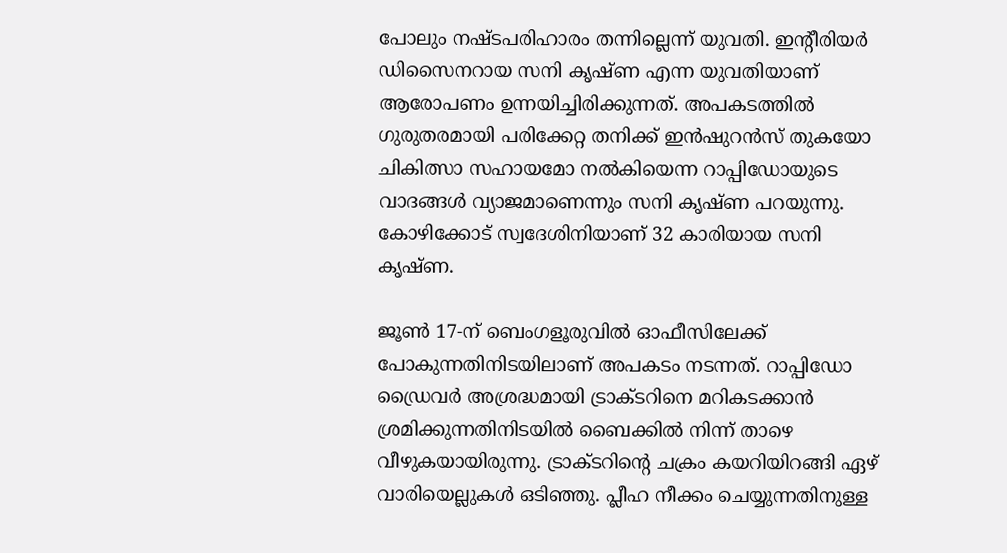പോലും നഷ്ടപരിഹാരം തന്നില്ലെന്ന് യുവതി. ഇൻ്റീരിയർ ഡിസൈനറായ സനി കൃഷ്ണ എന്ന യുവതിയാണ് ആരോപണം ഉന്നയിച്ചിരിക്കുന്നത്. അപകടത്തിൽ ഗുരുതരമായി പരിക്കേറ്റ തനിക്ക് ഇൻഷുറൻസ് തുകയോ ചികിത്സാ സഹായമോ നൽകിയെന്ന റാപ്പിഡോയുടെ വാദങ്ങൾ വ്യാജമാണെന്നും സനി കൃഷ്ണ പറയുന്നു. കോഴിക്കോട് സ്വദേശിനിയാണ് 32 കാരിയായ സനി കൃഷ്ണ.

ജൂൺ 17-ന് ബെംഗളൂരുവിൽ ഓഫീസിലേക്ക് പോകുന്നതിനിടയിലാണ് അപകടം നടന്നത്. റാപ്പിഡോ ഡ്രൈവർ അശ്രദ്ധമായി ട്രാക്ടറിനെ മറികടക്കാൻ ശ്രമിക്കുന്നതിനിടയിൽ ബൈക്കിൽ നിന്ന് താഴെ വീഴുകയായിരുന്നു. ട്രാക്ടറിന്റെ ചക്രം കയറിയിറങ്ങി ഏഴ് വാരിയെല്ലുകൾ ഒടിഞ്ഞു. പ്ലീഹ നീക്കം ചെയ്യുന്നതിനുള്ള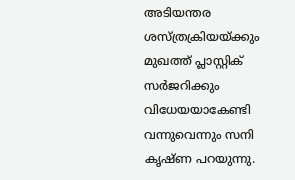അടിയന്തര ശസ്ത്രക്രിയയ്ക്കും മുഖത്ത് പ്ലാസ്റ്റിക് സർജറിക്കും വിധേയയാകേണ്ടി വന്നുവെന്നും സനി കൃഷ്ണ പറയുന്നു.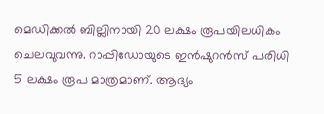മെഡിക്കൽ ബില്ലിനായി 20 ലക്ഷം രൂപയിലധികം ചെലവുവന്നു. റാപ്പിഡോയുടെ ഇൻഷുറൻസ് പരിധി 5 ലക്ഷം രൂപ മാത്രമാണ്. ആദ്യം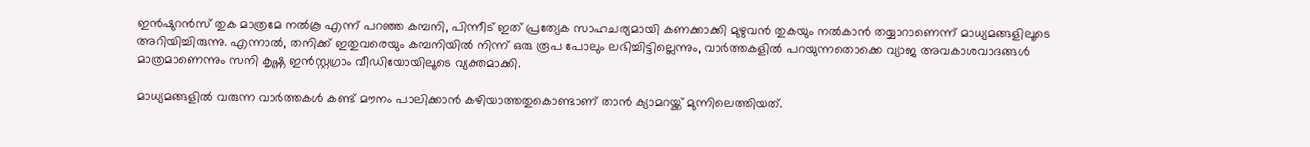ഇൻഷുറൻസ് തുക മാത്രമേ നൽകൂ എന്ന് പറഞ്ഞ കമ്പനി, പിന്നീട് ഇത് പ്രത്യേക സാഹചര്യമായി കണക്കാക്കി മുഴുവൻ തുകയും നൽകാൻ തയ്യാറാണെന്ന് മാധ്യമങ്ങളിലൂടെ അറിയിച്ചിരുന്നു. എന്നാൽ, തനിക്ക് ഇതുവരെയും കമ്പനിയിൽ നിന്ന് ഒരു രൂപ പോലും ലഭിച്ചിട്ടില്ലെന്നും, വാർത്തകളിൽ പറയുന്നതൊക്കെ വ്യാജ അവകാശവാദങ്ങൾ മാത്രമാണെന്നും സനി കൃഷ്ണ ഇൻസ്റ്റഗ്രാം വീഡിയോയിലൂടെ വ്യക്തമാക്കി.

മാധ്യമങ്ങളിൽ വരുന്ന വാർത്തകൾ കണ്ട് മൗനം പാലിക്കാൻ കഴിയാത്തതുകൊണ്ടാണ് താൻ ക്യാമറയ്ക്ക് മുന്നിലെത്തിയത്.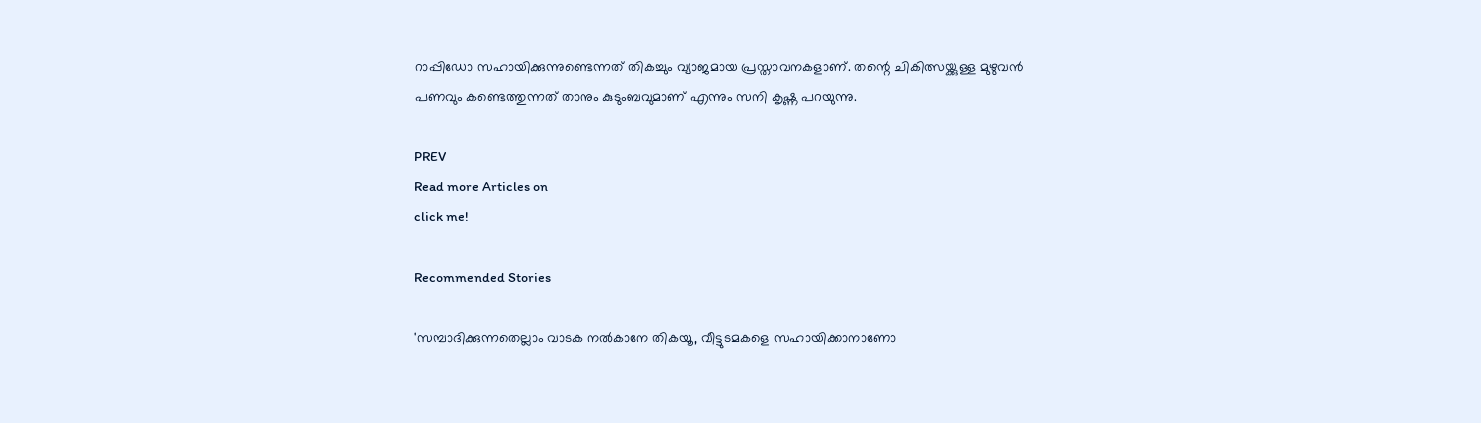റാപ്പിഡോ സഹായിക്കുന്നുണ്ടെന്നത് തികച്ചും വ്യാജമായ പ്രസ്താവനകളാണ്. തന്റെ ചികിത്സയ്ക്കുള്ള മുഴുവൻ പണവും കണ്ടെത്തുന്നത് താനും കുടുംബവുമാണ് എന്നും സനി കൃഷ്ണ പറയുന്നു.

PREV
Read more Articles on
click me!

Recommended Stories

'സമ്പാദിക്കുന്നതെല്ലാം വാടക നൽകാനേ തികയൂ, വീട്ടുടമകളെ സഹായിക്കാനാണോ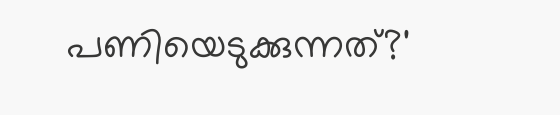പണിയെടുക്കുന്നത്?'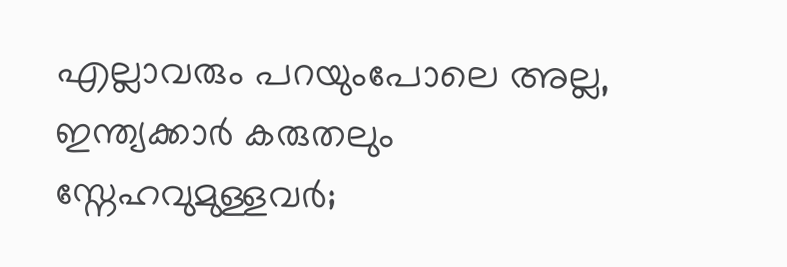എല്ലാവരും പറയുംപോലെ അല്ല, ഇന്ത്യക്കാർ കരുതലും സ്നേഹവുമുള്ളവർ;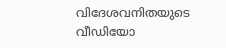വിദേശവനിതയുടെ വീഡിയോ